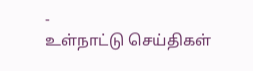-
உள்நாட்டு செய்திகள்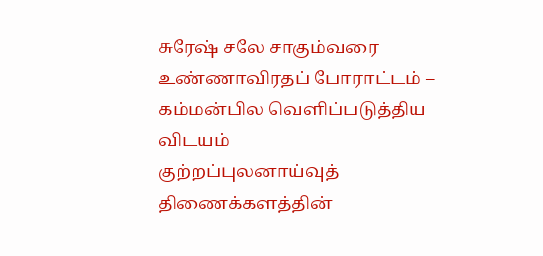சுரேஷ் சலே சாகும்வரை உண்ணாவிரதப் போராட்டம் – கம்மன்பில வெளிப்படுத்திய விடயம்
குற்றப்புலனாய்வுத் திணைக்களத்தின்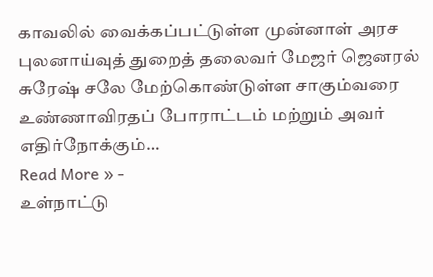காவலில் வைக்கப்பட்டுள்ள முன்னாள் அரச புலனாய்வுத் துறைத் தலைவர் மேஜர் ஜெனரல் சுரேஷ் சலே மேற்கொண்டுள்ள சாகும்வரை உண்ணாவிரதப் போராட்டம் மற்றும் அவர் எதிர்நோக்கும்…
Read More » -
உள்நாட்டு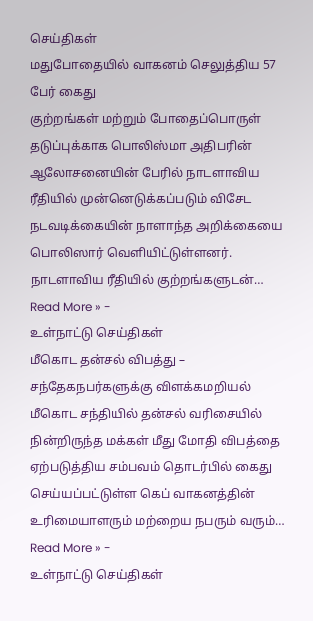செய்திகள்
மதுபோதையில் வாகனம் செலுத்திய 57 பேர் கைது
குற்றங்கள் மற்றும் போதைப்பொருள் தடுப்புக்காக பொலிஸ்மா அதிபரின் ஆலோசனையின் பேரில் நாடளாவிய ரீதியில் முன்னெடுக்கப்படும் விசேட நடவடிக்கையின் நாளாந்த அறிக்கையை பொலிஸார் வெளியிட்டுள்ளனர். நாடளாவிய ரீதியில் குற்றங்களுடன்…
Read More » -
உள்நாட்டு செய்திகள்
மீகொட தன்சல் விபத்து – சந்தேகநபர்களுக்கு விளக்கமறியல்
மீகொட சந்தியில் தன்சல் வரிசையில் நின்றிருந்த மக்கள் மீது மோதி விபத்தை ஏற்படுத்திய சம்பவம் தொடர்பில் கைது செய்யப்பட்டுள்ள கெப் வாகனத்தின் உரிமையாளரும் மற்றைய நபரும் வரும்…
Read More » -
உள்நாட்டு செய்திகள்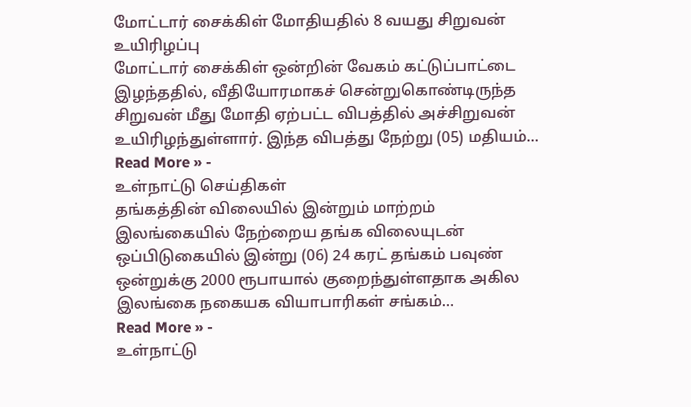மோட்டார் சைக்கிள் மோதியதில் 8 வயது சிறுவன் உயிரிழப்பு
மோட்டார் சைக்கிள் ஒன்றின் வேகம் கட்டுப்பாட்டை இழந்ததில், வீதியோரமாகச் சென்றுகொண்டிருந்த சிறுவன் மீது மோதி ஏற்பட்ட விபத்தில் அச்சிறுவன் உயிரிழந்துள்ளார். இந்த விபத்து நேற்று (05) மதியம்…
Read More » -
உள்நாட்டு செய்திகள்
தங்கத்தின் விலையில் இன்றும் மாற்றம்
இலங்கையில் நேற்றைய தங்க விலையுடன் ஒப்பிடுகையில் இன்று (06) 24 கரட் தங்கம் பவுண் ஒன்றுக்கு 2000 ரூபாயால் குறைந்துள்ளதாக அகில இலங்கை நகையக வியாபாரிகள் சங்கம்…
Read More » -
உள்நாட்டு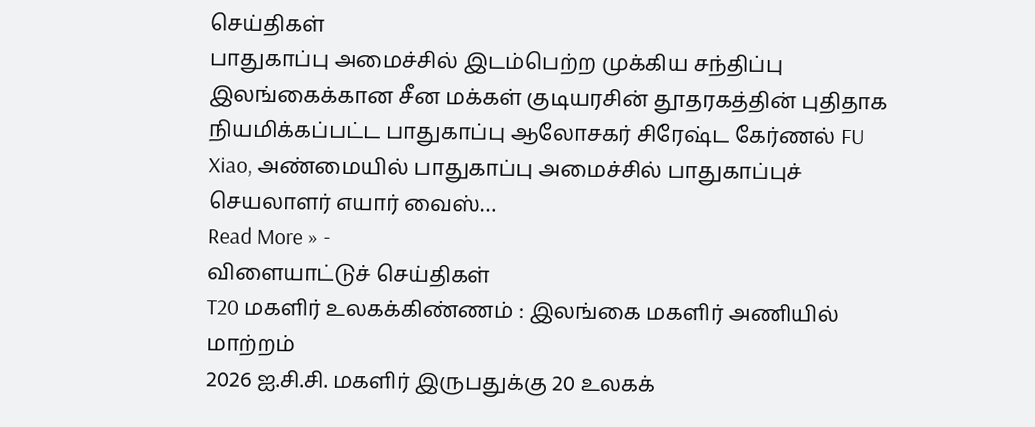செய்திகள்
பாதுகாப்பு அமைச்சில் இடம்பெற்ற முக்கிய சந்திப்பு
இலங்கைக்கான சீன மக்கள் குடியரசின் தூதரகத்தின் புதிதாக நியமிக்கப்பட்ட பாதுகாப்பு ஆலோசகர் சிரேஷ்ட கேர்ணல் FU Xiao, அண்மையில் பாதுகாப்பு அமைச்சில் பாதுகாப்புச் செயலாளர் எயார் வைஸ்…
Read More » -
விளையாட்டுச் செய்திகள்
T20 மகளிர் உலகக்கிண்ணம் : இலங்கை மகளிர் அணியில் மாற்றம்
2026 ஐ.சி.சி. மகளிர் இருபதுக்கு 20 உலகக்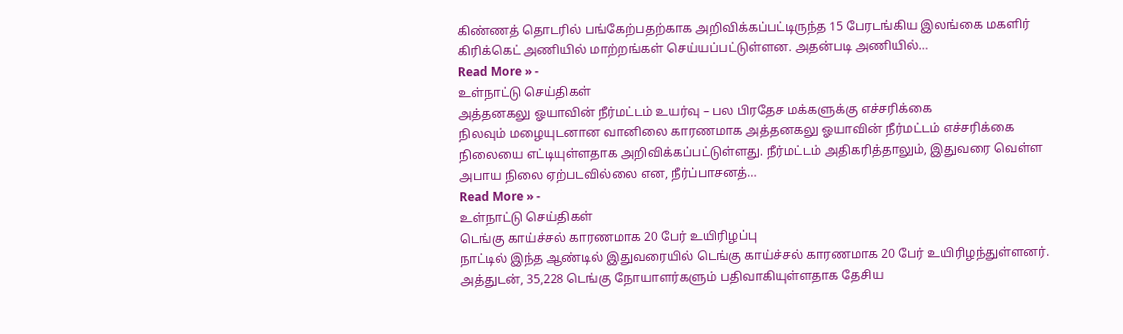கிண்ணத் தொடரில் பங்கேற்பதற்காக அறிவிக்கப்பட்டிருந்த 15 பேரடங்கிய இலங்கை மகளிர் கிரிக்கெட் அணியில் மாற்றங்கள் செய்யப்பட்டுள்ளன. அதன்படி அணியில்…
Read More » -
உள்நாட்டு செய்திகள்
அத்தனகலு ஓயாவின் நீர்மட்டம் உயர்வு – பல பிரதேச மக்களுக்கு எச்சரிக்கை
நிலவும் மழையுடனான வானிலை காரணமாக அத்தனகலு ஓயாவின் நீர்மட்டம் எச்சரிக்கை நிலையை எட்டியுள்ளதாக அறிவிக்கப்பட்டுள்ளது. நீர்மட்டம் அதிகரித்தாலும், இதுவரை வெள்ள அபாய நிலை ஏற்படவில்லை என, நீர்ப்பாசனத்…
Read More » -
உள்நாட்டு செய்திகள்
டெங்கு காய்ச்சல் காரணமாக 20 பேர் உயிரிழப்பு
நாட்டில் இந்த ஆண்டில் இதுவரையில் டெங்கு காய்ச்சல் காரணமாக 20 பேர் உயிரிழந்துள்ளனர். அத்துடன், 35,228 டெங்கு நோயாளர்களும் பதிவாகியுள்ளதாக தேசிய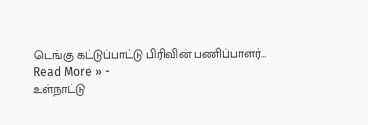டெங்கு கட்டுப்பாட்டு பிரிவின் பணிப்பாளர்…
Read More » -
உள்நாட்டு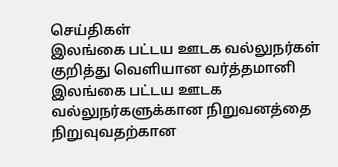செய்திகள்
இலங்கை பட்டய ஊடக வல்லுநர்கள் குறித்து வெளியான வர்த்தமானி
இலங்கை பட்டய ஊடக வல்லுநர்களுக்கான நிறுவனத்தை நிறுவுவதற்கான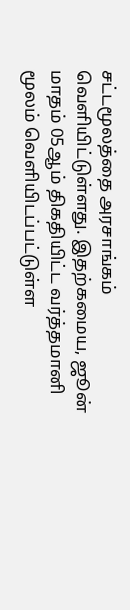சட்டமூலத்தை அரசாங்கம் வெளியிட்டுள்ளது. இதற்கமைய, ஜூன் மாதம் 05ஆம் திகதியிட்ட வர்த்தமானி மூலம் வெளியிடப்பட்டுள்ள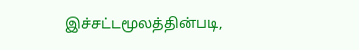இச்சட்டமூலத்தின்படி,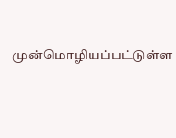முன்மொழியப்பட்டுள்ள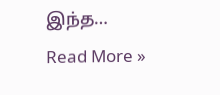இந்த…
Read More »